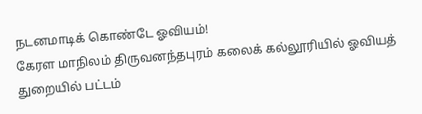நடனமாடிக் கொண்டே ஓவியம்!
கேரள மாநிலம் திருவனந்தபுரம் கலைக் கல்லூரியில் ஓவியத் துறையில் பட்டம்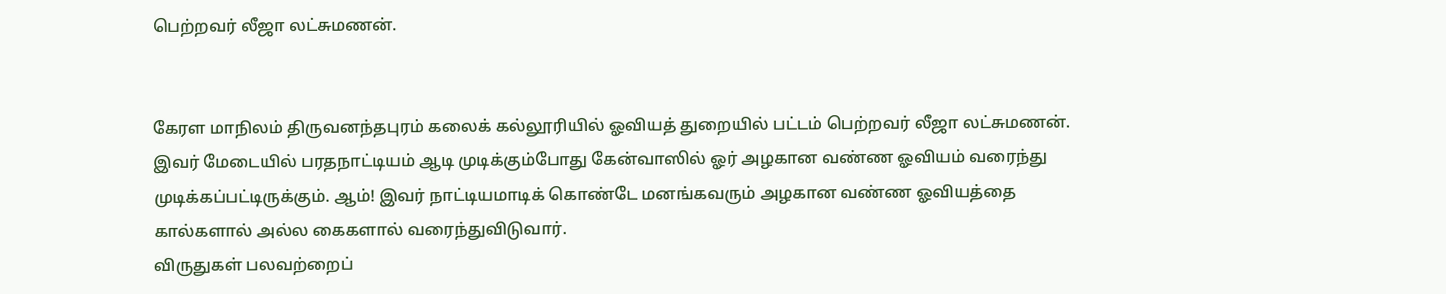பெற்றவர் லீஜா லட்சுமணன்.


கேரள மாநிலம் திருவனந்தபுரம் கலைக் கல்லூரியில் ஓவியத் துறையில் பட்டம் பெற்றவர் லீஜா லட்சுமணன். இவர் மேடையில் பரதநாட்டியம் ஆடி முடிக்கும்போது கேன்வாஸில் ஓர் அழகான வண்ண ஓவியம் வரைந்து முடிக்கப்பட்டிருக்கும். ஆம்! இவர் நாட்டியமாடிக் கொண்டே மனங்கவரும் அழகான வண்ண ஓவியத்தை கால்களால் அல்ல கைகளால் வரைந்துவிடுவார்.
விருதுகள் பலவற்றைப்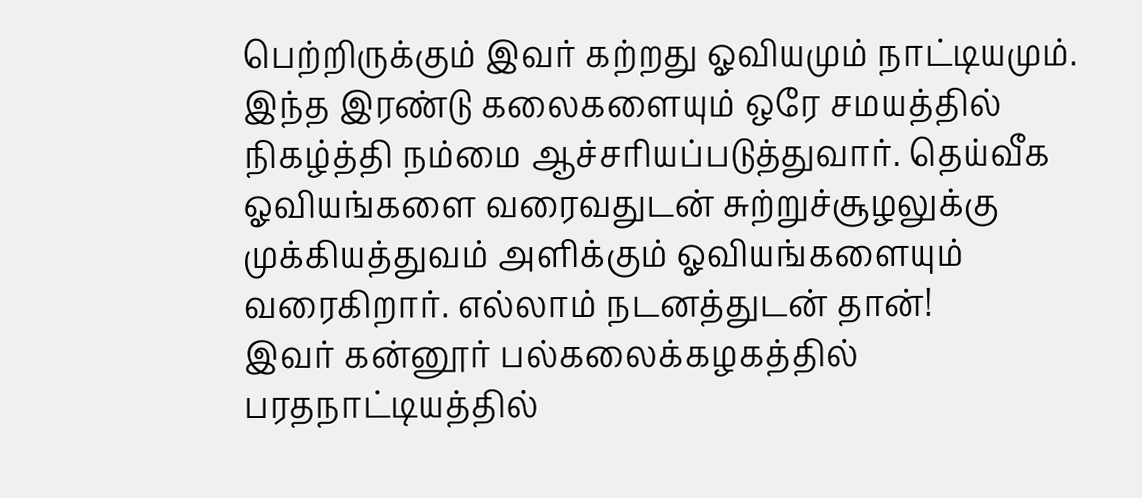பெற்றிருக்கும் இவர் கற்றது ஓவியமும் நாட்டியமும். இந்த இரண்டு கலைகளையும் ஒரே சமயத்தில் நிகழ்த்தி நம்மை ஆச்சரியப்படுத்துவார். தெய்வீக ஓவியங்களை வரைவதுடன் சுற்றுச்சூழலுக்கு முக்கியத்துவம் அளிக்கும் ஓவியங்களையும் வரைகிறார். எல்லாம் நடனத்துடன் தான்!
இவர் கன்னூர் பல்கலைக்கழகத்தில் பரதநாட்டியத்தில்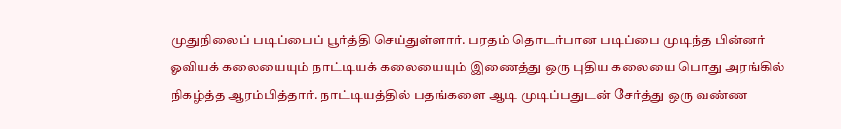முதுநிலைப் படிப்பைப் பூர்த்தி செய்துள்ளார். பரதம் தொடர்பான படிப்பை முடிந்த பின்னர் ஓவியக் கலையையும் நாட்டியக் கலையையும் இணைத்து ஒரு புதிய கலையை பொது அரங்கில் நிகழ்த்த ஆரம்பித்தார். நாட்டியத்தில் பதங்களை ஆடி முடிப்பதுடன் சேர்த்து ஒரு வண்ண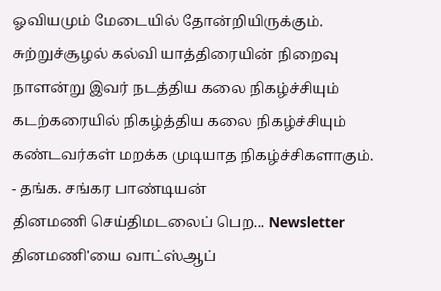ஓவியமும் மேடையில் தோன்றியிருக்கும். சுற்றுச்சூழல் கல்வி யாத்திரையின் நிறைவு நாளன்று இவர் நடத்திய கலை நிகழ்ச்சியும் கடற்கரையில் நிகழ்த்திய கலை நிகழ்ச்சியும் கண்டவர்கள் மறக்க முடியாத நிகழ்ச்சிகளாகும்.
- தங்க. சங்கர பாண்டியன்
தினமணி செய்திமடலைப் பெற... Newsletter
தினமணி'யை வாட்ஸ்ஆப்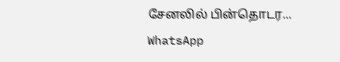சேனலில் பின்தொடர... WhatsApp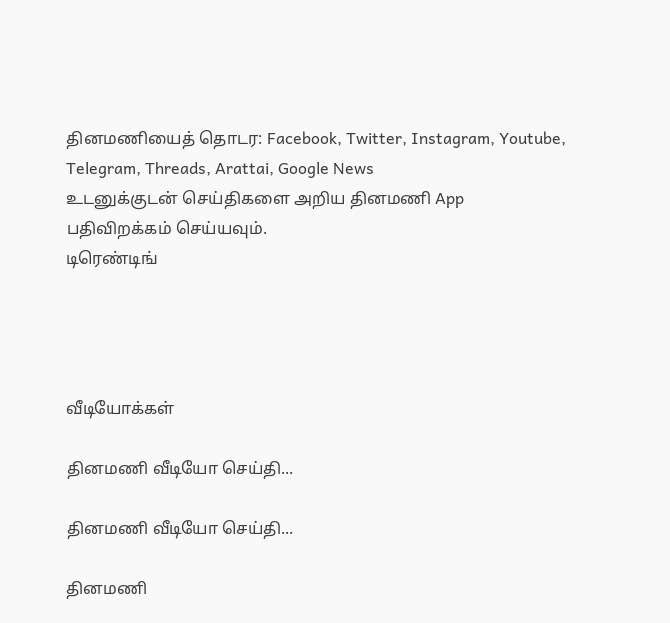தினமணியைத் தொடர: Facebook, Twitter, Instagram, Youtube, Telegram, Threads, Arattai, Google News
உடனுக்குடன் செய்திகளை அறிய தினமணி App பதிவிறக்கம் செய்யவும்.
டிரெண்டிங்




வீடியோக்கள்

தினமணி வீடியோ செய்தி...

தினமணி வீடியோ செய்தி...

தினமணி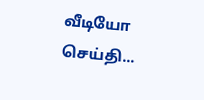வீடியோ செய்தி...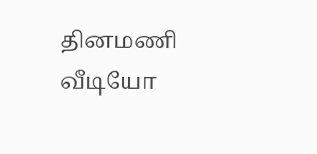தினமணி வீடியோ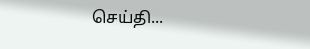செய்தி...